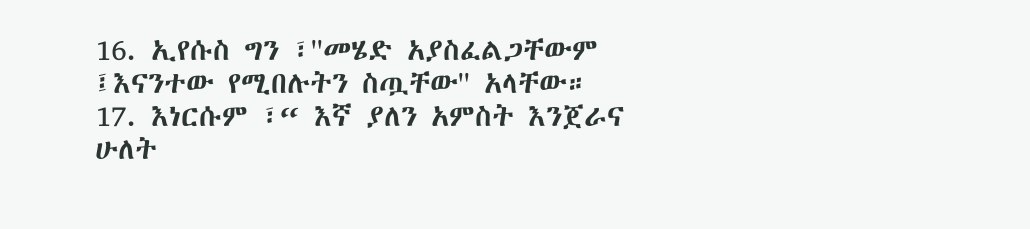16. ኢየሱስ ግን ፣''መሄድ አያስፈልጋቸውም ፤እናንተው የሚበሉትን ስጧቸው'' አላቸው።
17. እነርሱም ፣“ እኛ ያለን አምስት እንጀራና ሁለት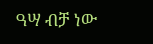ዓሣ ብቻ ነው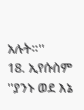አሉት።''
18. ኢየሱስም ''ያንኑ ወደ እኔ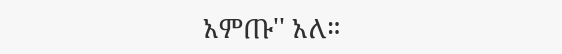አምጡ'' አለ።